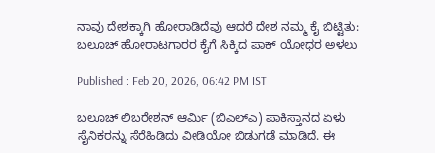ನಾವು ದೇಶಕ್ಕಾಗಿ ಹೋರಾಡಿದೆವು ಆದರೆ ದೇಶ ನಮ್ಮ ಕೈ ಬಿಟ್ಟಿತು: ಬಲೂಚ್‌ ಹೋರಾಟಗಾರರ ಕೈಗೆ ಸಿಕ್ಕಿದ ಪಾಕ್ ಯೋಧರ ಅಳಲು

Published : Feb 20, 2026, 06:42 PM IST

ಬಲೂಚ್ ಲಿಬರೇಶನ್ ಆರ್ಮಿ (ಬಿಎಲ್‌ಎ) ಪಾಕಿಸ್ತಾನದ ಏಳು ಸೈನಿಕರನ್ನು ಸೆರೆಹಿಡಿದು ವೀಡಿಯೋ ಬಿಡುಗಡೆ ಮಾಡಿದೆ. ಈ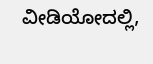ವೀಡಿಯೋದಲ್ಲಿ,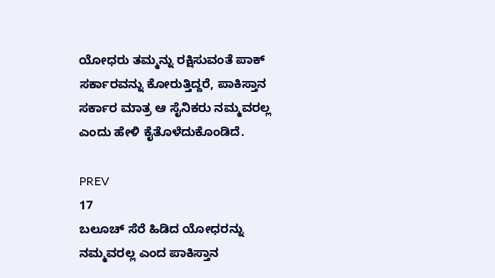ಯೋಧರು ತಮ್ಮನ್ನು ರಕ್ಷಿಸುವಂತೆ ಪಾಕ್ ಸರ್ಕಾರವನ್ನು ಕೋರುತ್ತಿದ್ದರೆ, ಪಾಕಿಸ್ತಾನ ಸರ್ಕಾರ ಮಾತ್ರ ಆ ಸೈನಿಕರು ನಮ್ಮವರಲ್ಲ ಎಂದು ಹೇಳಿ ಕೈತೊಳೆದುಕೊಂಡಿದೆ.

PREV
17
ಬಲೂಚ್ ಸೆರೆ ಹಿಡಿದ ಯೋಧರನ್ನು ನಮ್ಮವರಲ್ಲ ಎಂದ ಪಾಕಿಸ್ತಾನ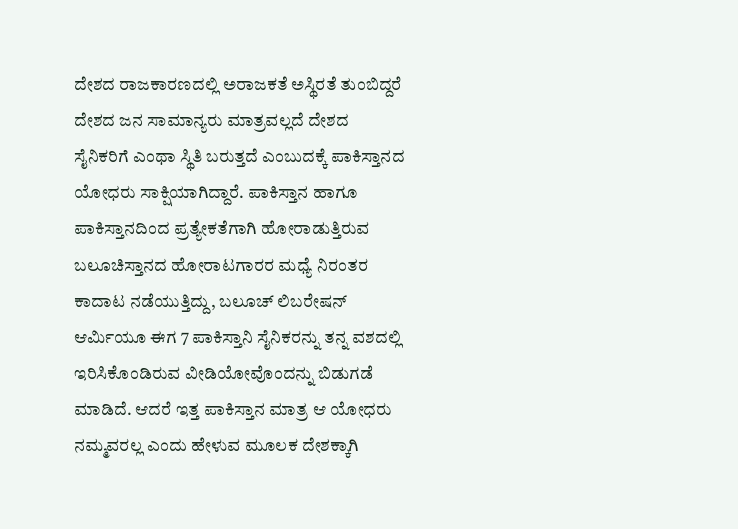ದೇಶದ ರಾಜಕಾರಣದಲ್ಲಿ ಅರಾಜಕತೆ ಅಸ್ಥಿರತೆ ತುಂಬಿದ್ದರೆ ದೇಶದ ಜನ ಸಾಮಾನ್ಯರು ಮಾತ್ರವಲ್ಲದೆ ದೇಶದ ಸೈನಿಕರಿಗೆ ಎಂಥಾ ಸ್ಥಿತಿ ಬರುತ್ತದೆ ಎಂಬುದಕ್ಕೆ ಪಾಕಿಸ್ತಾನದ ಯೋಧರು ಸಾಕ್ಷಿಯಾಗಿದ್ದಾರೆ. ಪಾಕಿಸ್ತಾನ ಹಾಗೂ ಪಾಕಿಸ್ತಾನದಿಂದ ಪ್ರತ್ಯೇಕತೆಗಾಗಿ ಹೋರಾಡುತ್ತಿರುವ ಬಲೂಚಿಸ್ತಾನದ ಹೋರಾಟಗಾರರ ಮಧ್ಯೆ ನಿರಂತರ ಕಾದಾಟ ನಡೆಯುತ್ತಿದ್ದು, ಬಲೂಚ್ ಲಿಬರೇಷನ್ ಆರ್ಮಿಯೂ ಈಗ 7 ಪಾಕಿಸ್ತಾನಿ ಸೈನಿಕರನ್ನು ತನ್ನ ವಶದಲ್ಲಿ ಇರಿಸಿಕೊಂಡಿರುವ ವೀಡಿಯೋವೊಂದನ್ನು ಬಿಡುಗಡೆ ಮಾಡಿದೆ. ಆದರೆ ಇತ್ತ ಪಾಕಿಸ್ತಾನ ಮಾತ್ರ ಆ ಯೋಧರು ನಮ್ಮವರಲ್ಲ ಎಂದು ಹೇಳುವ ಮೂಲಕ ದೇಶಕ್ಕಾಗಿ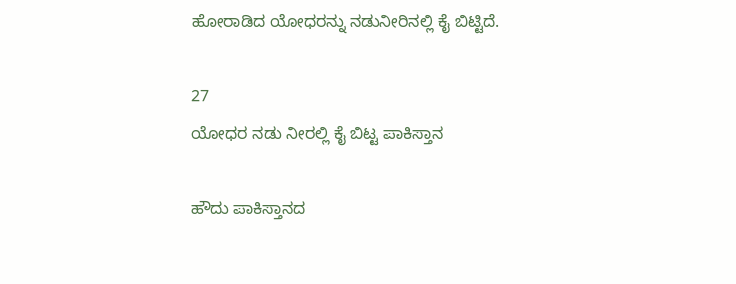ಹೋರಾಡಿದ ಯೋಧರನ್ನು ನಡುನೀರಿನಲ್ಲಿ ಕೈ ಬಿಟ್ಟಿದೆ.

27
ಯೋಧರ ನಡು ನೀರಲ್ಲಿ ಕೈ ಬಿಟ್ಟ ಪಾಕಿಸ್ತಾನ

ಹೌದು ಪಾಕಿಸ್ತಾನದ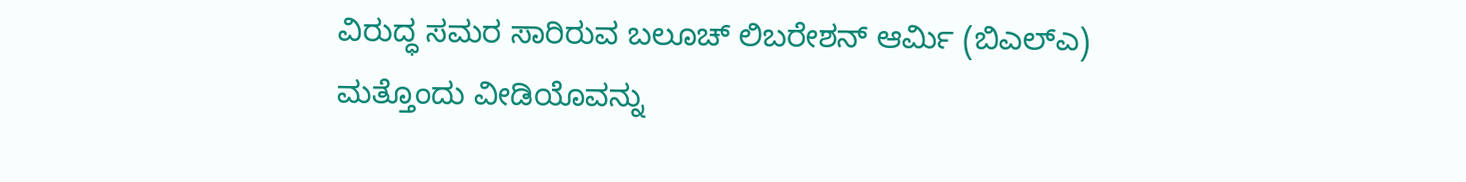ವಿರುದ್ಧ ಸಮರ ಸಾರಿರುವ ಬಲೂಚ್ ಲಿಬರೇಶನ್ ಆರ್ಮಿ (ಬಿಎಲ್‌ಎ) ಮತ್ತೊಂದು ವೀಡಿಯೊವನ್ನು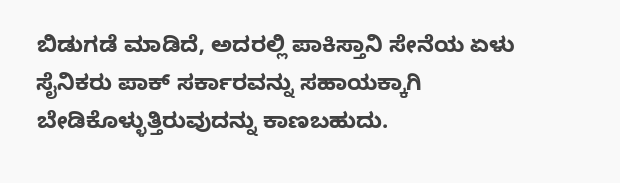ಬಿಡುಗಡೆ ಮಾಡಿದೆ, ಅದರಲ್ಲಿ ಪಾಕಿಸ್ತಾನಿ ಸೇನೆಯ ಏಳು ಸೈನಿಕರು ಪಾಕ್ ಸರ್ಕಾರವನ್ನು ಸಹಾಯಕ್ಕಾಗಿ ಬೇಡಿಕೊಳ್ಳುತ್ತಿರುವುದನ್ನು ಕಾಣಬಹುದು.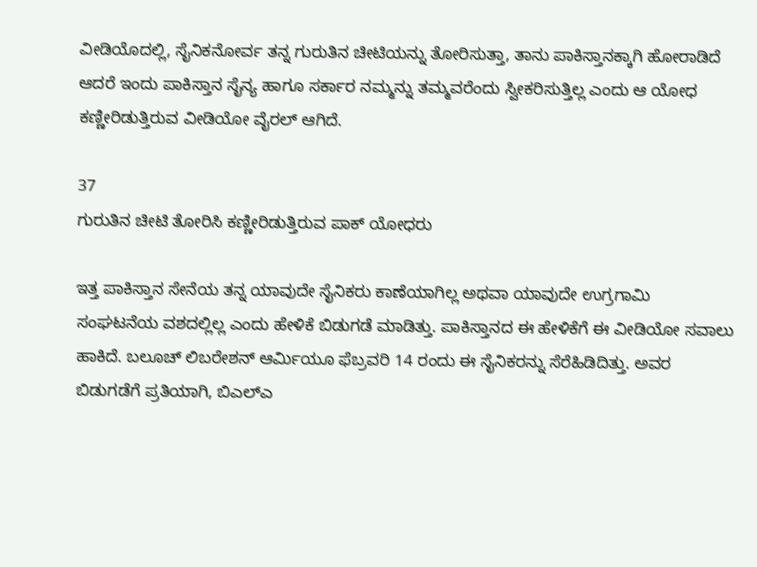ವೀಡಿಯೊದಲ್ಲಿ, ಸೈನಿಕನೋರ್ವ ತನ್ನ ಗುರುತಿನ ಚೀಟಿಯನ್ನು ತೋರಿಸುತ್ತಾ, ತಾನು ಪಾಕಿಸ್ತಾನಕ್ಕಾಗಿ ಹೋರಾಡಿದೆ ಆದರೆ ಇಂದು ಪಾಕಿಸ್ತಾನ ಸೈನ್ಯ ಹಾಗೂ ಸರ್ಕಾರ ನಮ್ಮನ್ನು ತಮ್ಮವರೆಂದು ಸ್ವೀಕರಿಸುತ್ತಿಲ್ಲ ಎಂದು ಆ ಯೋಧ ಕಣ್ಣೀರಿಡುತ್ತಿರುವ ವೀಡಿಯೋ ವೈರಲ್ ಆಗಿದೆ.

37
ಗುರುತಿನ ಚೀಟಿ ತೋರಿಸಿ ಕಣ್ಣೀರಿಡುತ್ತಿರುವ ಪಾಕ್ ಯೋಧರು

ಇತ್ತ ಪಾಕಿಸ್ತಾನ ಸೇನೆಯ ತನ್ನ ಯಾವುದೇ ಸೈನಿಕರು ಕಾಣೆಯಾಗಿಲ್ಲ ಅಥವಾ ಯಾವುದೇ ಉಗ್ರಗಾಮಿ ಸಂಘಟನೆಯ ವಶದಲ್ಲಿಲ್ಲ ಎಂದು ಹೇಳಿಕೆ ಬಿಡುಗಡೆ ಮಾಡಿತ್ತು. ಪಾಕಿಸ್ತಾನದ ಈ ಹೇಳಿಕೆಗೆ ಈ ವೀಡಿಯೋ ಸವಾಲು ಹಾಕಿದೆ. ಬಲೂಚ್ ಲಿಬರೇಶನ್ ಆರ್ಮಿಯೂ ಫೆಬ್ರವರಿ 14 ರಂದು ಈ ಸೈನಿಕರನ್ನು ಸೆರೆಹಿಡಿದಿತ್ತು. ಅವರ ಬಿಡುಗಡೆಗೆ ಪ್ರತಿಯಾಗಿ, ಬಿಎಲ್‌ಎ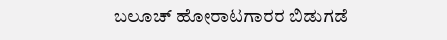ಬಲೂಚ್ ಹೋರಾಟಗಾರರ ಬಿಡುಗಡೆ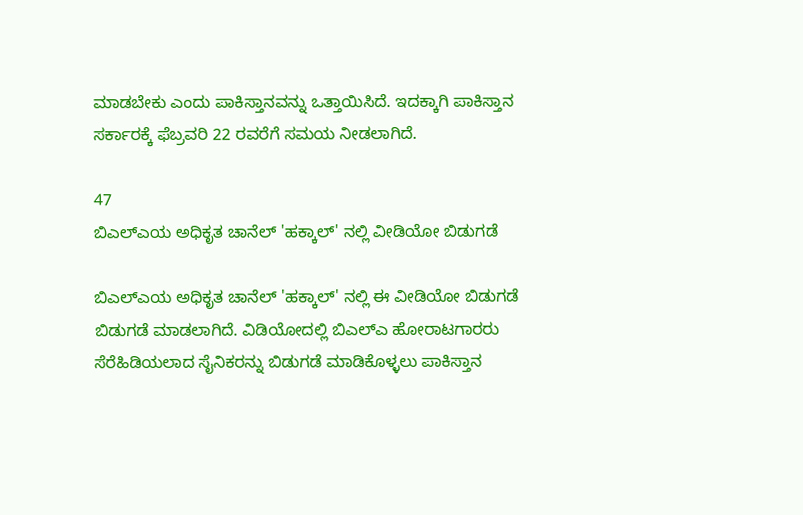ಮಾಡಬೇಕು ಎಂದು ಪಾಕಿಸ್ತಾನವನ್ನು ಒತ್ತಾಯಿಸಿದೆ. ಇದಕ್ಕಾಗಿ ಪಾಕಿಸ್ತಾನ ಸರ್ಕಾರಕ್ಕೆ ಫೆಬ್ರವರಿ 22 ರವರೆಗೆ ಸಮಯ ನೀಡಲಾಗಿದೆ.

47
ಬಿಎಲ್‌ಎಯ ಅಧಿಕೃತ ಚಾನೆಲ್ 'ಹಕ್ಕಾಲ್' ನಲ್ಲಿ ವೀಡಿಯೋ ಬಿಡುಗಡೆ

ಬಿಎಲ್‌ಎಯ ಅಧಿಕೃತ ಚಾನೆಲ್ 'ಹಕ್ಕಾಲ್' ನಲ್ಲಿ ಈ ವೀಡಿಯೋ ಬಿಡುಗಡೆ ಬಿಡುಗಡೆ ಮಾಡಲಾಗಿದೆ. ವಿಡಿಯೋದಲ್ಲಿ ಬಿಎಲ್‌ಎ ಹೋರಾಟಗಾರರು ಸೆರೆಹಿಡಿಯಲಾದ ಸೈನಿಕರನ್ನು ಬಿಡುಗಡೆ ಮಾಡಿಕೊಳ್ಳಲು ಪಾಕಿಸ್ತಾನ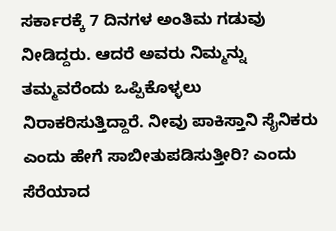ಸರ್ಕಾರಕ್ಕೆ 7 ದಿನಗಳ ಅಂತಿಮ ಗಡುವು ನೀಡಿದ್ದರು. ಆದರೆ ಅವರು ನಿಮ್ಮನ್ನು ತಮ್ಮವರೆಂದು ಒಪ್ಪಿಕೊಳ್ಳಲು ನಿರಾಕರಿಸುತ್ತಿದ್ದಾರೆ. ನೀವು ಪಾಕಿಸ್ತಾನಿ ಸೈನಿಕರು ಎಂದು ಹೇಗೆ ಸಾಬೀತುಪಡಿಸುತ್ತೀರಿ? ಎಂದು ಸೆರೆಯಾದ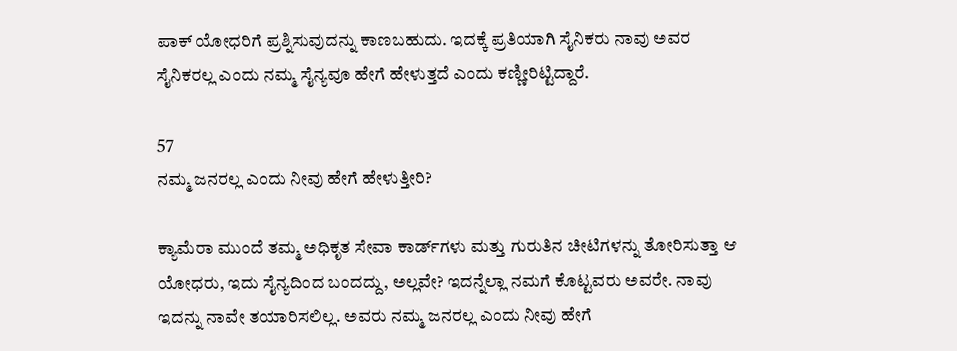ಪಾಕ್ ಯೋಧರಿಗೆ ಪ್ರಶ್ನಿಸುವುದನ್ನು ಕಾಣಬಹುದು. ಇದಕ್ಕೆ ಪ್ರತಿಯಾಗಿ ಸೈನಿಕರು ನಾವು ಅವರ ಸೈನಿಕರಲ್ಲ ಎಂದು ನಮ್ಮ ಸೈನ್ಯವೂ ಹೇಗೆ ಹೇಳುತ್ತದೆ ಎಂದು ಕಣ್ಣೀರಿಟ್ಟಿದ್ದಾರೆ.

57
ನಮ್ಮ ಜನರಲ್ಲ ಎಂದು ನೀವು ಹೇಗೆ ಹೇಳುತ್ತೀರಿ?

ಕ್ಯಾಮೆರಾ ಮುಂದೆ ತಮ್ಮ ಅಧಿಕೃತ ಸೇವಾ ಕಾರ್ಡ್‌ಗಳು ಮತ್ತು ಗುರುತಿನ ಚೀಟಿಗಳನ್ನು ತೋರಿಸುತ್ತಾ ಆ ಯೋಧರು, ಇದು ಸೈನ್ಯದಿಂದ ಬಂದದ್ದು, ಅಲ್ಲವೇ? ಇದನ್ನೆಲ್ಲಾ ನಮಗೆ ಕೊಟ್ಟವರು ಅವರೇ. ನಾವು ಇದನ್ನು ನಾವೇ ತಯಾರಿಸಲಿಲ್ಲ. ಅವರು ನಮ್ಮ ಜನರಲ್ಲ ಎಂದು ನೀವು ಹೇಗೆ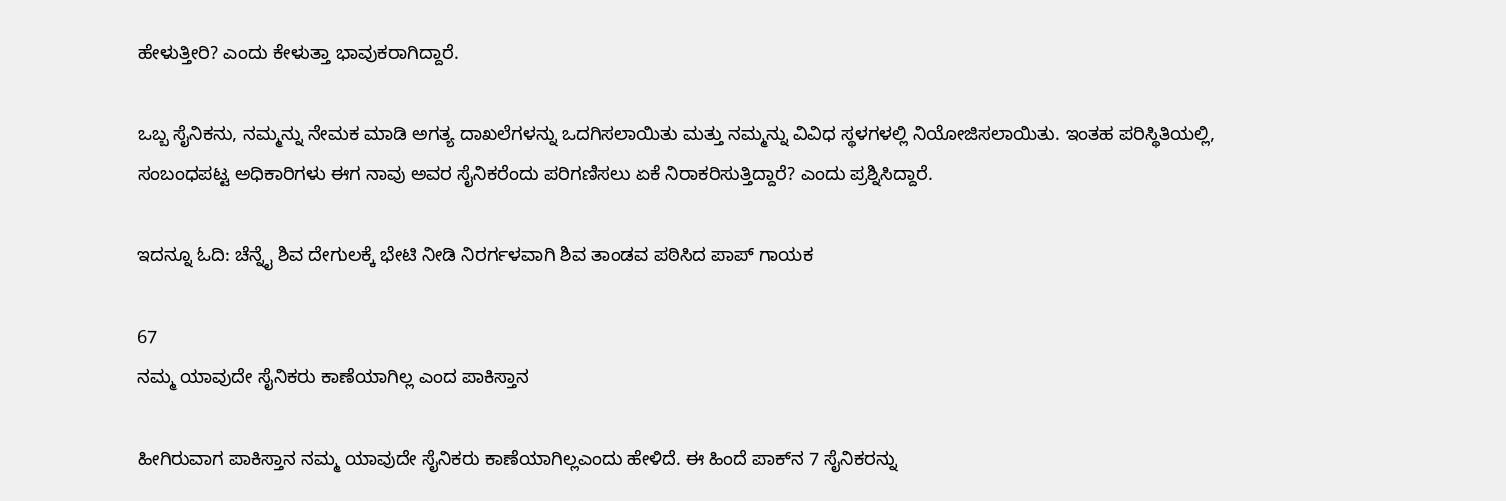ಹೇಳುತ್ತೀರಿ? ಎಂದು ಕೇಳುತ್ತಾ ಭಾವುಕರಾಗಿದ್ದಾರೆ.

ಒಬ್ಬ ಸೈನಿಕನು, ನಮ್ಮನ್ನು ನೇಮಕ ಮಾಡಿ ಅಗತ್ಯ ದಾಖಲೆಗಳನ್ನು ಒದಗಿಸಲಾಯಿತು ಮತ್ತು ನಮ್ಮನ್ನು ವಿವಿಧ ಸ್ಥಳಗಳಲ್ಲಿ ನಿಯೋಜಿಸಲಾಯಿತು. ಇಂತಹ ಪರಿಸ್ಥಿತಿಯಲ್ಲಿ, ಸಂಬಂಧಪಟ್ಟ ಅಧಿಕಾರಿಗಳು ಈಗ ನಾವು ಅವರ ಸೈನಿಕರೆಂದು ಪರಿಗಣಿಸಲು ಏಕೆ ನಿರಾಕರಿಸುತ್ತಿದ್ದಾರೆ? ಎಂದು ಪ್ರಶ್ನಿಸಿದ್ದಾರೆ.

ಇದನ್ನೂ ಓದಿ: ಚೆನ್ನೈ ಶಿವ ದೇಗುಲಕ್ಕೆ ಭೇಟಿ ನೀಡಿ ನಿರರ್ಗಳವಾಗಿ ಶಿವ ತಾಂಡವ ಪಠಿಸಿದ ಪಾಪ್ ಗಾಯಕ

67
ನಮ್ಮ ಯಾವುದೇ ಸೈನಿಕರು ಕಾಣೆಯಾಗಿಲ್ಲ ಎಂದ ಪಾಕಿಸ್ತಾನ

ಹೀಗಿರುವಾಗ ಪಾಕಿಸ್ತಾನ ನಮ್ಮ ಯಾವುದೇ ಸೈನಿಕರು ಕಾಣೆಯಾಗಿಲ್ಲಎಂದು ಹೇಳಿದೆ. ಈ ಹಿಂದೆ ಪಾಕ್‌ನ 7 ಸೈನಿಕರನ್ನು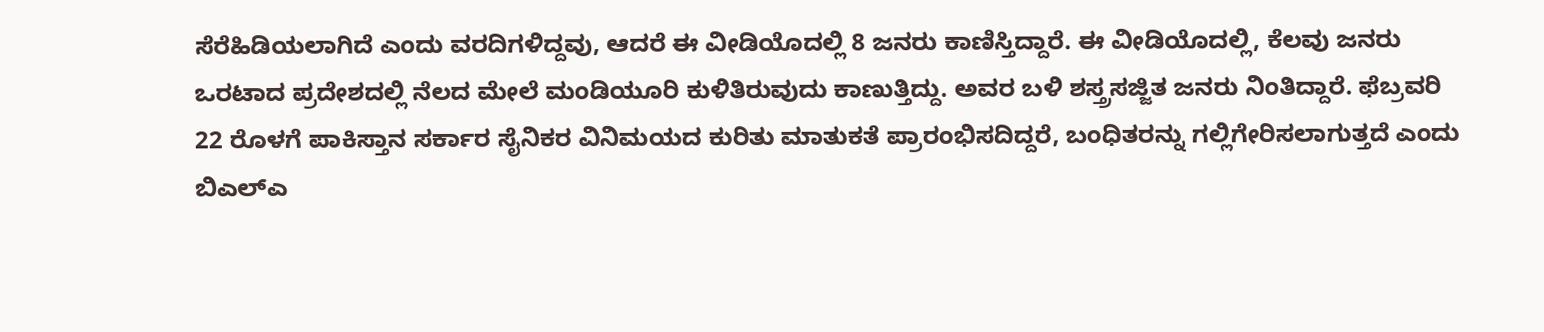ಸೆರೆಹಿಡಿಯಲಾಗಿದೆ ಎಂದು ವರದಿಗಳಿದ್ದವು, ಆದರೆ ಈ ವೀಡಿಯೊದಲ್ಲಿ 8 ಜನರು ಕಾಣಿಸ್ತಿದ್ದಾರೆ. ಈ ವೀಡಿಯೊದಲ್ಲಿ, ಕೆಲವು ಜನರು ಒರಟಾದ ಪ್ರದೇಶದಲ್ಲಿ ನೆಲದ ಮೇಲೆ ಮಂಡಿಯೂರಿ ಕುಳಿತಿರುವುದು ಕಾಣುತ್ತಿದ್ದು. ಅವರ ಬಳಿ ಶಸ್ತ್ರಸಜ್ಜಿತ ಜನರು ನಿಂತಿದ್ದಾರೆ. ಫೆಬ್ರವರಿ 22 ರೊಳಗೆ ಪಾಕಿಸ್ತಾನ ಸರ್ಕಾರ ಸೈನಿಕರ ವಿನಿಮಯದ ಕುರಿತು ಮಾತುಕತೆ ಪ್ರಾರಂಭಿಸದಿದ್ದರೆ, ಬಂಧಿತರನ್ನು ಗಲ್ಲಿಗೇರಿಸಲಾಗುತ್ತದೆ ಎಂದು ಬಿಎಲ್‌ಎ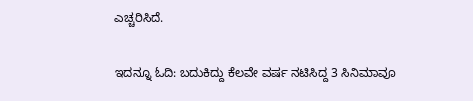ಎಚ್ಚರಿಸಿದೆ.

ಇದನ್ನೂ ಓದಿ: ಬದುಕಿದ್ದು ಕೆಲವೇ ವರ್ಷ ನಟಿಸಿದ್ದ 3 ಸಿನಿಮಾವೂ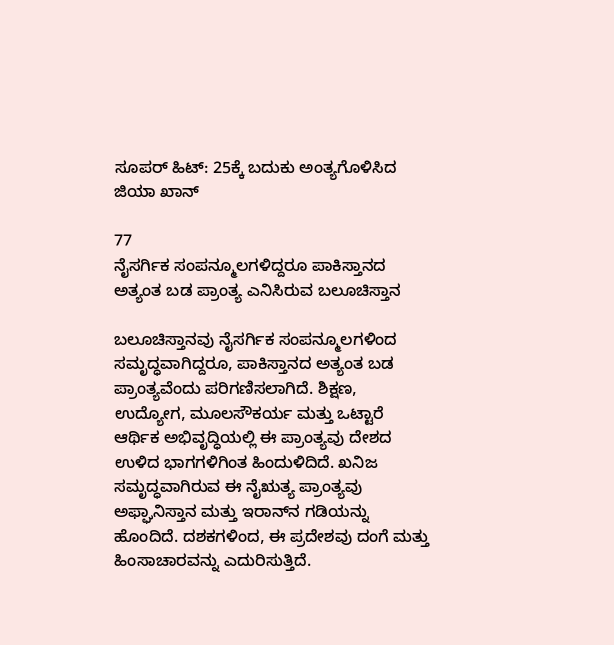ಸೂಪರ್ ಹಿಟ್: 25ಕ್ಕೆ ಬದುಕು ಅಂತ್ಯಗೊಳಿಸಿದ ಜಿಯಾ ಖಾನ್

77
ನೈಸರ್ಗಿಕ ಸಂಪನ್ಮೂಲಗಳಿದ್ದರೂ ಪಾಕಿಸ್ತಾನದ ಅತ್ಯಂತ ಬಡ ಪ್ರಾಂತ್ಯ ಎನಿಸಿರುವ ಬಲೂಚಿಸ್ತಾನ

ಬಲೂಚಿಸ್ತಾನವು ನೈಸರ್ಗಿಕ ಸಂಪನ್ಮೂಲಗಳಿಂದ ಸಮೃದ್ಧವಾಗಿದ್ದರೂ, ಪಾಕಿಸ್ತಾನದ ಅತ್ಯಂತ ಬಡ ಪ್ರಾಂತ್ಯವೆಂದು ಪರಿಗಣಿಸಲಾಗಿದೆ. ಶಿಕ್ಷಣ, ಉದ್ಯೋಗ, ಮೂಲಸೌಕರ್ಯ ಮತ್ತು ಒಟ್ಟಾರೆ ಆರ್ಥಿಕ ಅಭಿವೃದ್ಧಿಯಲ್ಲಿ ಈ ಪ್ರಾಂತ್ಯವು ದೇಶದ ಉಳಿದ ಭಾಗಗಳಿಗಿಂತ ಹಿಂದುಳಿದಿದೆ. ಖನಿಜ ಸಮೃದ್ಧವಾಗಿರುವ ಈ ನೈಋತ್ಯ ಪ್ರಾಂತ್ಯವು ಅಫ್ಘಾನಿಸ್ತಾನ ಮತ್ತು ಇರಾನ್‌ನ ಗಡಿಯನ್ನು ಹೊಂದಿದೆ. ದಶಕಗಳಿಂದ, ಈ ಪ್ರದೇಶವು ದಂಗೆ ಮತ್ತು ಹಿಂಸಾಚಾರವನ್ನು ಎದುರಿಸುತ್ತಿದೆ.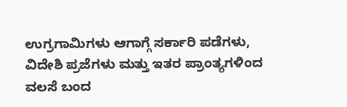ಉಗ್ರಗಾಮಿಗಳು ಆಗಾಗ್ಗೆ ಸರ್ಕಾರಿ ಪಡೆಗಳು, ವಿದೇಶಿ ಪ್ರಜೆಗಳು ಮತ್ತು ಇತರ ಪ್ರಾಂತ್ಯಗಳಿಂದ ವಲಸೆ ಬಂದ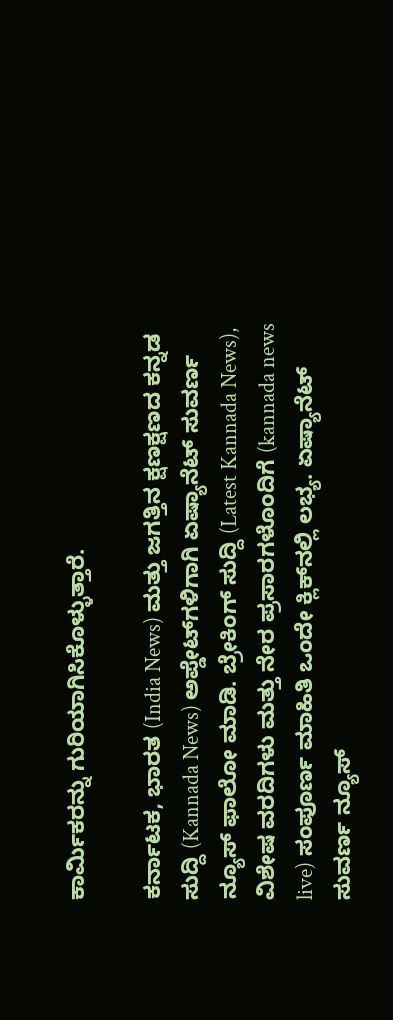ಕಾರ್ಮಿಕರನ್ನು ಗುರಿಯಾಗಿಸಿಕೊಳ್ಳುತ್ತಾರೆ.

ಕರ್ನಾಟಕ, ಭಾರತ (India News) ಮತ್ತು ಜಗತ್ತಿನ ಕ್ಷಣಕ್ಷಣದ ಕನ್ನಡ ಸುದ್ದಿ (Kannada News) ಅಪ್ಡೇಟ್‌ಗಳಿಗಾಗಿ ಏಷ್ಯಾನೆಟ್ ಸುವರ್ಣ ನ್ಯೂಸ್‌ ಫಾಲೋ ಮಾಡಿ. ಬ್ರೇಕಿಂಗ್ ಸುದ್ದಿ (Latest Kannada News), ವಿಶೇಷ ವರದಿಗಳು ಮತ್ತು ನೇರ ಪ್ರಸಾರಗಳೊಂದಿಗೆ (kannada news live) ಸಂಪೂರ್ಣ ಮಾಹಿತಿ ಒಂದೇ ಕ್ಲಿಕ್‌ನಲ್ಲಿ ಲಭ್ಯ. ಏಷ್ಯಾನೆಟ್ ಸುವರ್ಣ ನ್ಯೂಸ್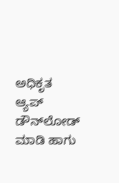ಅಧಿಕೃತ ಆ್ಯಪ್ ಡೌನ್‌ಲೋಡ್ ಮಾಡಿ ಹಾಗು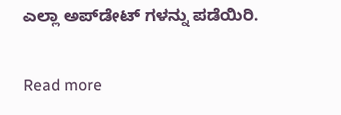ಎಲ್ಲಾ ಅಪ್‌ಡೇಟ್ ಗಳನ್ನು ಪಡೆಯಿರಿ.

Read more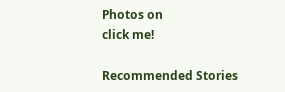Photos on
click me!

Recommended Stories